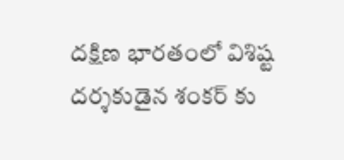దక్షిణ భారతంలో విశిష్ట దర్శకుడైన శంకర్ కు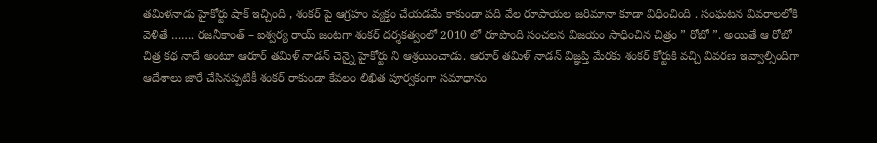తమిళనాడు హైకోర్టు షాక్ ఇచ్చింది , శంకర్ పై ఆగ్రహం వ్యక్తం చేయడమే కాకుండా పది వేల రూపాయల జరిమానా కూడా విధించింది . సంఘటన వివరాలలోకి వెళితే ……. రజనీకాంత్ – ఐశ్వర్య రాయ్ జంటగా శంకర్ దర్శకత్వంలో 2010 లో రూపొంది సంచలన విజయం సాధించిన చిత్రం ” రోబో ”. అయితే ఆ రోబో చిత్ర కథ నాదే అంటూ ఆరూర్ తమిళ్ నాడన్ చెన్నై హైకోర్టు ని ఆశ్రయించాడు. ఆరూర్ తమిళ్ నాడన్ విజ్ఞప్తి మేరకు శంకర్ కోర్టుకి వచ్చి వివరణ ఇవ్వాల్సిందిగా ఆదేశాలు జారే చేసినప్పటికీ శంకర్ రాకుండా కేవలం లిఖిత పూర్వకంగా సమాధానం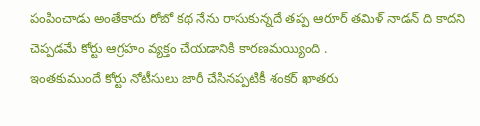పంపించాడు అంతేకాదు రోబో కథ నేను రాసుకున్నదే తప్ప ఆరూర్ తమిళ్ నాడన్ ది కాదని చెప్పడమే కోర్టు ఆగ్రహం వ్యక్తం చేయడానికి కారణమయ్యింది .
ఇంతకుముందే కోర్టు నోటీసులు జారీ చేసినప్పటికీ శంకర్ ఖాతరు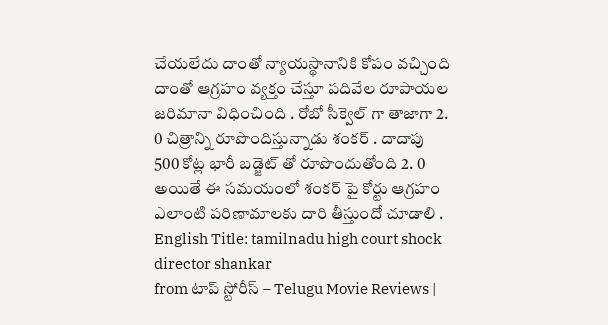చేయలేదు దాంతో న్యాయస్థానానికి కోపం వచ్చింది దాంతో ఆగ్రహం వ్యక్తం చేస్తూ పదివేల రూపాయల జరిమానా విధించింది . రోబో సీక్వెల్ గా తాజాగా 2. 0 చిత్రాన్ని రూపొందిస్తున్నాడు శంకర్ . దాదాపు 500 కోట్ల భారీ బడ్జెట్ తో రూపొందుతోంది 2. 0 అయితే ఈ సమయంలో శంకర్ పై కోర్టు ఆగ్రహం ఎలాంటి పరిణామాలకు దారి తీస్తుందో చూడాలి .
English Title: tamilnadu high court shock director shankar
from టాప్ స్టోరీస్ – Telugu Movie Reviews |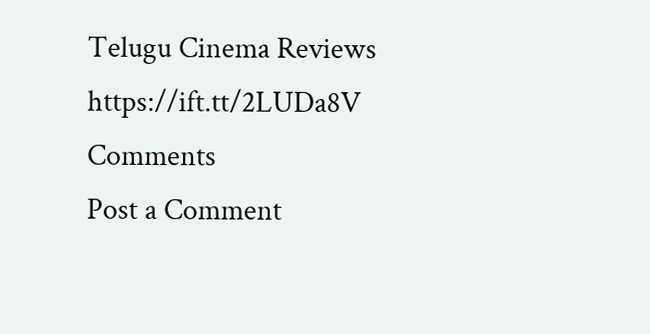Telugu Cinema Reviews https://ift.tt/2LUDa8V
Comments
Post a Comment